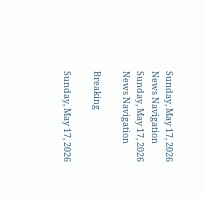Sunday, May 17, 2026
News Navigation
Sunday, May 17, 2026
News Navigation

Breaking

Sunday, May 17, 2026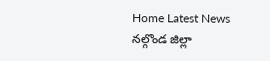Home Latest News నల్గొండ జిల్లా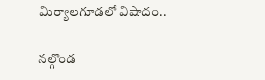మిర్యాలగూడలో విషాదం..

నల్గొండ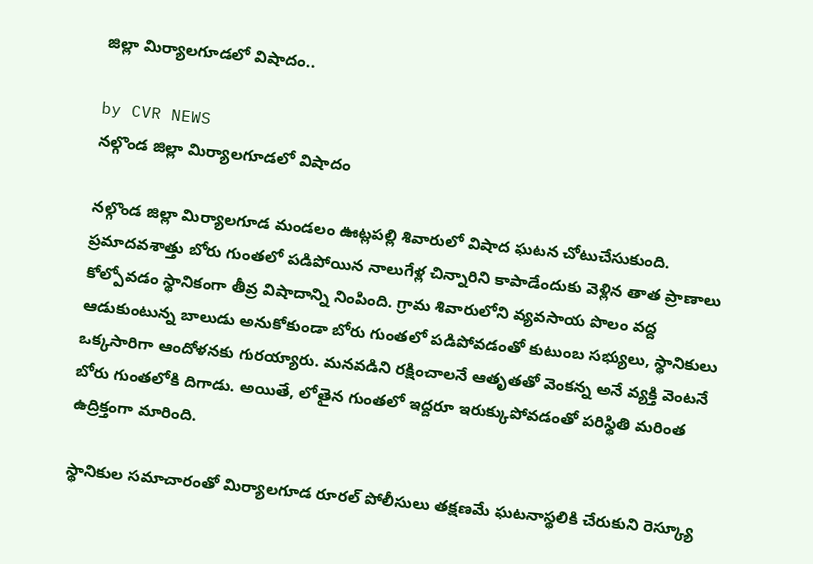జిల్లా మిర్యాలగూడలో విషాదం..

by CVR NEWS
నల్గొండ జిల్లా మిర్యాలగూడలో విషాదం

నల్గొండ జిల్లా మిర్యాలగూడ మండలం ఊట్లపల్లి శివారులో విషాద ఘటన చోటుచేసుకుంది. ప్రమాదవశాత్తు బోరు గుంతలో పడిపోయిన నాలుగేళ్ల చిన్నారిని కాపాడేందుకు వెళ్లిన తాత ప్రాణాలు కోల్పోవడం స్థానికంగా తీవ్ర విషాదాన్ని నింపింది. గ్రామ శివారులోని వ్యవసాయ పొలం వద్ద ఆడుకుంటున్న బాలుడు అనుకోకుండా బోరు గుంతలో పడిపోవడంతో కుటుంబ సభ్యులు, స్థానికులు ఒక్కసారిగా ఆందోళనకు గురయ్యారు. మనవడిని రక్షించాలనే ఆతృతతో వెంకన్న అనే వ్యక్తి వెంటనే బోరు గుంతలోకి దిగాడు. అయితే, లోతైన గుంతలో ఇద్దరూ ఇరుక్కుపోవడంతో పరిస్థితి మరింత ఉద్రిక్తంగా మారింది.

స్థానికుల సమాచారంతో మిర్యాలగూడ రూరల్ పోలీసులు తక్షణమే ఘటనాస్థలికి చేరుకుని రెస్క్యూ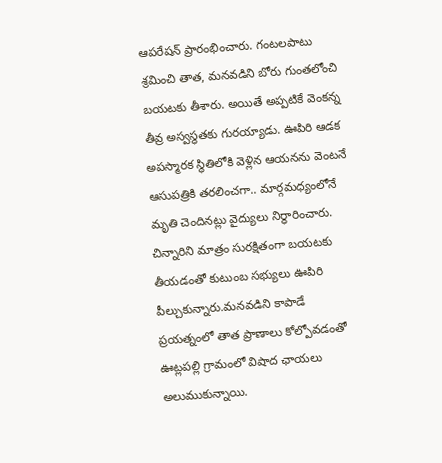ఆపరేషన్ ప్రారంభించారు. గంటలపాటు శ్రమించి తాత, మనవడిని బోరు గుంతలోంచి బయటకు తీశారు. అయితే అప్పటికే వెంకన్న తీవ్ర అస్వస్థతకు గురయ్యాడు. ఊపిరి ఆడక అపస్మారక స్థితిలోకి వెళ్లిన ఆయనను వెంటనే ఆసుపత్రికి తరలించగా.. మార్గమధ్యంలోనే మృతి చెందినట్లు వైద్యులు నిర్ధారించారు. చిన్నారిని మాత్రం సురక్షితంగా బయటకు తీయడంతో కుటుంబ సభ్యులు ఊపిరి పీల్చుకున్నారు.మనవడిని కాపాడే ప్రయత్నంలో తాత ప్రాణాలు కోల్పోవడంతో ఊట్లపల్లి గ్రామంలో విషాద ఛాయలు అలుముకున్నాయి.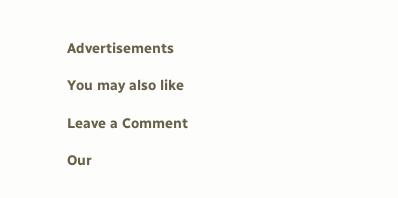Advertisements

You may also like

Leave a Comment

Our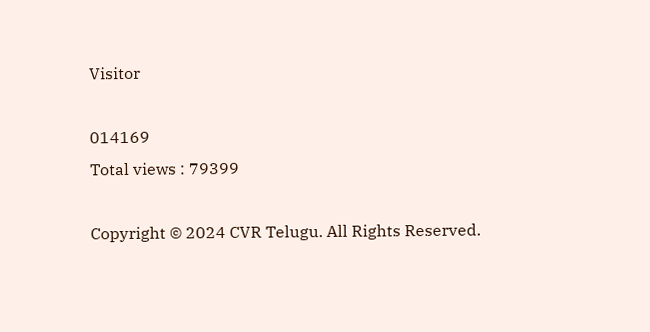Visitor

014169
Total views : 79399

Copyright © 2024 CVR Telugu. All Rights Reserved.